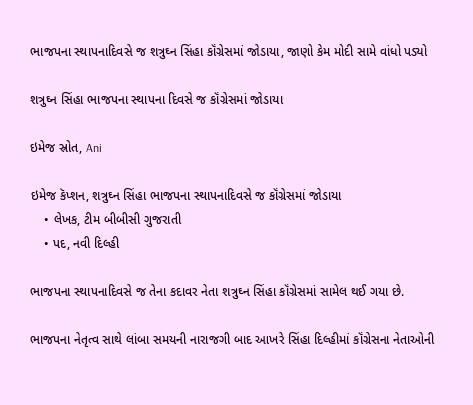ભાજપના સ્થાપનાદિવસે જ શત્રુઘ્ન સિંહા કૉંગ્રેસમાં જોડાયા, જાણો કેમ મોદી સામે વાંધો પડ્યો

શત્રુઘ્ન સિંહા ભાજપના સ્થાપના દિવસે જ કૉંગ્રેસમાં જોડાયા

ઇમેજ સ્રોત, Ani

ઇમેજ કૅપ્શન, શત્રુઘ્ન સિંહા ભાજપના સ્થાપનાદિવસે જ કૉંગ્રેસમાં જોડાયા
    • લેખક, ટીમ બીબીસી ગુજરાતી
    • પદ, નવી દિલ્હી

ભાજપના સ્થાપનાદિવસે જ તેના કદાવર નેતા શત્રુઘ્ન સિંહા કૉંગ્રેસમાં સામેલ થઈ ગયા છે.

ભાજપના નેતૃત્વ સાથે લાંબા સમયની નારાજગી બાદ આખરે સિંહા દિલ્હીમાં કૉંગ્રેસના નેતાઓની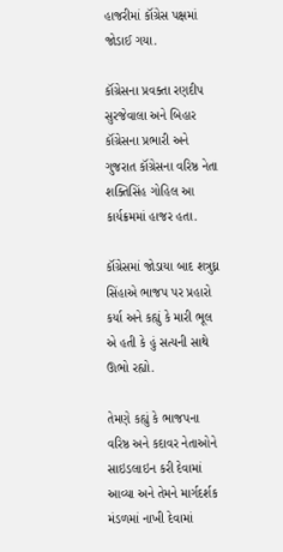હાજરીમાં કૉંગ્રેસ પક્ષમાં જોડાઈ ગયા.

કૉંગ્રેસના પ્રવક્તા રણદીપ સુરજેવાલા અને બિહાર કૉંગ્રેસના પ્રભારી અને ગુજરાત કૉંગ્રેસના વરિષ્ઠ નેતા શક્તિસિંહ ગોહિલ આ કાર્યક્રમમાં હાજર હતા.

કૉંગ્રેસમાં જોડાયા બાદ શત્રુઘ્ન સિંહાએ ભાજપ પર પ્રહારો કર્યા અને કહ્યું કે મારી ભૂલ એ હતી કે હું સત્યની સાથે ઊભો રહ્યો.

તેમણે કહ્યું કે ભાજપના વરિષ્ઠ અને કદાવર નેતાઓને સાઇડલાઇન કરી દેવામાં આવ્યા અને તેમને માર્ગદર્શક મંડળમાં નાખી દેવામાં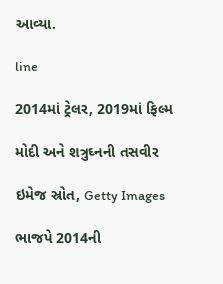આવ્યા.

line

2014માં ટ્રેલર, 2019માં ફિલ્મ

મોદી અને શત્રુઘ્નની તસવીર

ઇમેજ સ્રોત, Getty Images

ભાજપે 2014ની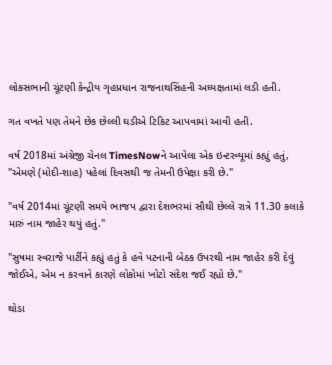લોકસભાની ચૂંટણી કેન્દ્રીય ગૃહપ્રધાન રાજનાથસિંહની અધ્યક્ષતામાં લડી હતી.

ગત વખતે પણ તેમને છેક છેલ્લી ઘડીએ ટિકિટ આપવામાં આવી હતી.

વર્ષ 2018માં અંગ્રેજી ચેનલ TimesNowને આપેલા એક ઇન્ટરવ્યૂમાં કહ્યું હતું, "એમણે (મોદી-શાહ) પહેલાં દિવસથી જ તેમની ઉપેક્ષા કરી છે."

"વર્ષ 2014માં ચૂંટણી સમયે ભાજપ દ્વારા દેશભરમાં સૌથી છેલ્લે રાત્રે 11.30 કલાકે મારું નામ જાહેર થયું હતું."

"સુષમા સ્વરાજે પાર્ટીને કહ્યું હતું કે હવે પટનાની બેઠક ઉપરથી નામ જાહેર કરી દેવું જોઈએ, એમ ન કરવાને કારણે લોકોમાં ખોટો સંદેશ જઈ રહ્યો છે."

થોડા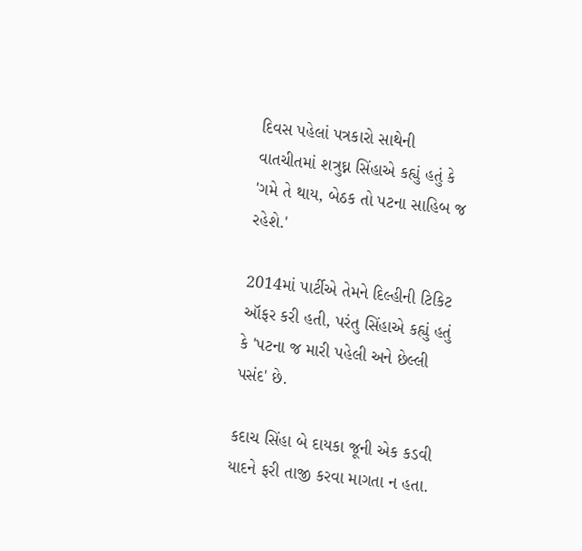દિવસ પહેલાં પત્રકારો સાથેની વાતચીતમાં શત્રુઘ્ન સિંહાએ કહ્યું હતું કે 'ગમે તે થાય, બેઠક તો પટના સાહિબ જ રહેશે.'

2014માં પાર્ટીએ તેમને દિલ્હીની ટિકિટ ઑફર કરી હતી, પરંતુ સિંહાએ કહ્યું હતું કે 'પટના જ મારી પહેલી અને છેલ્લી પસંદ' છે.

કદાચ સિંહા બે દાયકા જૂની એક કડવી યાદને ફરી તાજી કરવા માગતા ન હતા.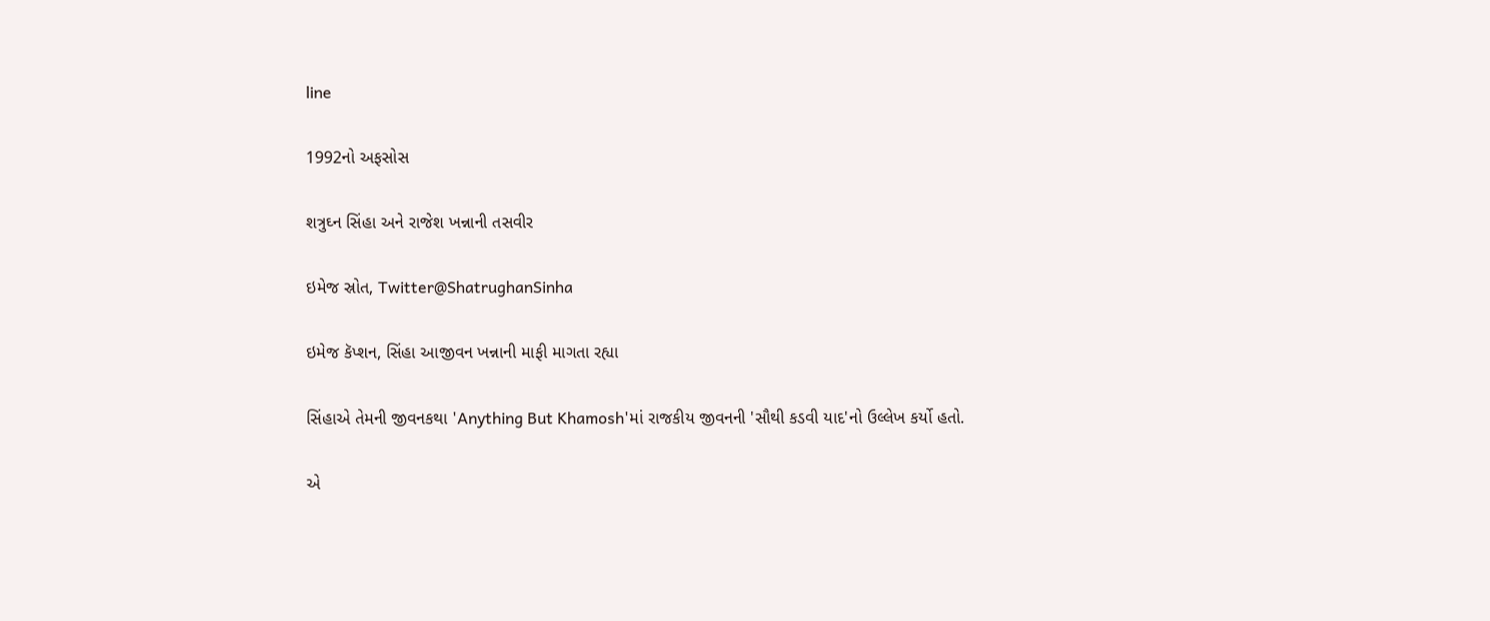line

1992નો અફસોસ

શત્રુઘ્ન સિંહા અને રાજેશ ખન્નાની તસવીર

ઇમેજ સ્રોત, Twitter@ShatrughanSinha

ઇમેજ કૅપ્શન, સિંહા આજીવન ખન્નાની માફી માગતા રહ્યા

સિંહાએ તેમની જીવનકથા 'Anything But Khamosh'માં રાજકીય જીવનની 'સૌથી કડવી યાદ'નો ઉલ્લેખ કર્યો હતો.

એ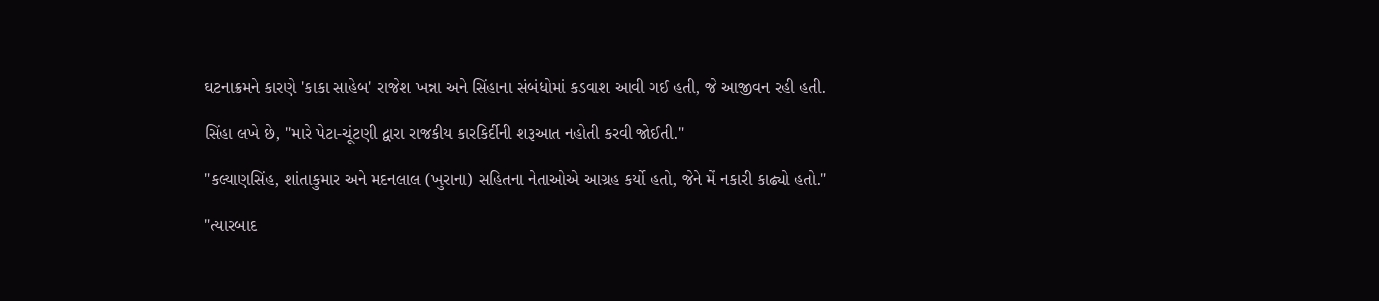ઘટનાક્રમને કારણે 'કાકા સાહેબ' રાજેશ ખન્ના અને સિંહાના સંબંધોમાં કડવાશ આવી ગઈ હતી, જે આજીવન રહી હતી.

સિંહા લખે છે, "મારે પેટા-ચૂંટણી દ્વારા રાજકીય કારકિર્દીની શરૂઆત નહોતી કરવી જોઈતી."

"કલ્યાણસિંહ, શાંતાકુમાર અને મદનલાલ (ખુરાના) સહિતના નેતાઓએ આગ્રહ કર્યો હતો, જેને મેં નકારી કાઢ્યો હતો."

"ત્યારબાદ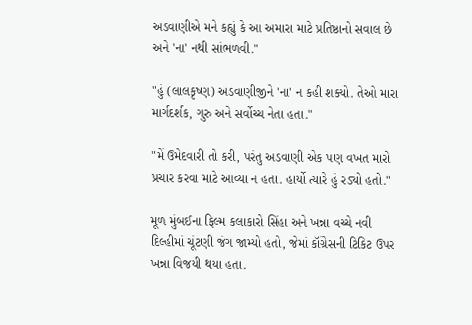અડવાણીએ મને કહ્યું કે આ અમારા માટે પ્રતિષ્ઠાનો સવાલ છે અને 'ના' નથી સાંભળવી."

"હું (લાલકૃષ્ણ) અડવાણીજીને 'ના' ન કહી શક્યો. તેઓ મારા માર્ગદર્શક, ગુરુ અને સર્વોચ્ચ નેતા હતા."

"મેં ઉમેદવારી તો કરી, પરંતુ અડવાણી એક પણ વખત મારો પ્રચાર કરવા માટે આવ્યા ન હતા. હાર્યો ત્યારે હું રડ્યો હતો."

મૂળ મુંબઈના ફિલ્મ કલાકારો સિંહા અને ખન્ના વચ્ચે નવી દિલ્હીમાં ચૂંટણી જંગ જામ્યો હતો, જેમાં કૉંગ્રેસની ટિકિટ ઉપર ખન્ના વિજયી થયા હતા.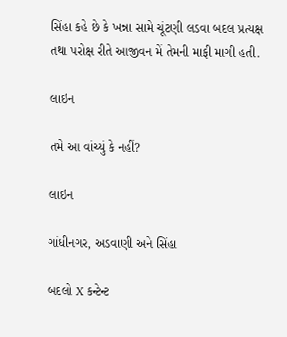સિંહા કહે છે કે ખન્ના સામે ચૂંટણી લડવા બદલ પ્રત્યક્ષ તથા પરોક્ષ રીતે આજીવન મેં તેમની માફી માગી હતી.

લાઇન

તમે આ વાંચ્યું કે નહીં?

લાઇન

ગાંધીનગર, અડવાણી અને સિંહા

બદલો X કન્ટેન્ટ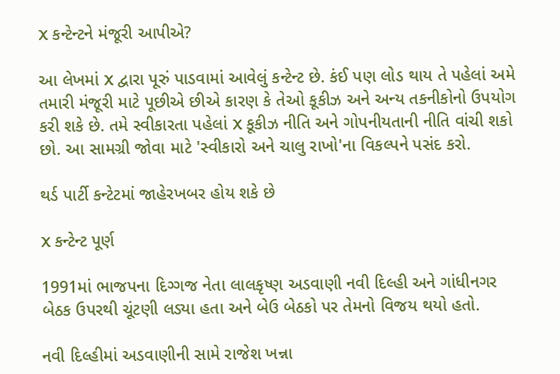X કન્ટેન્ટને મંજૂરી આપીએ?

આ લેખમાં X દ્વારા પૂરું પાડવામાં આવેલું કન્ટેન્ટ છે. કંઈ પણ લોડ થાય તે પહેલાં અમે તમારી મંજૂરી માટે પૂછીએ છીએ કારણ કે તેઓ કૂકીઝ અને અન્ય તકનીકોનો ઉપયોગ કરી શકે છે. તમે સ્વીકારતા પહેલાં X કૂકીઝ નીતિ અને ગોપનીયતાની નીતિ વાંચી શકો છો. આ સામગ્રી જોવા માટે 'સ્વીકારો અને ચાલુ રાખો'ના વિકલ્પને પસંદ કરો.

થર્ડ પાર્ટી કન્ટેટમાં જાહેરખબર હોય શકે છે

X કન્ટેન્ટ પૂર્ણ

1991માં ભાજપના દિગ્ગજ નેતા લાલકૃષ્ણ અડવાણી નવી દિલ્હી અને ગાંધીનગર બેઠક ઉપરથી ચૂંટણી લડ્યા હતા અને બેઉ બેઠકો પર તેમનો વિજય થયો હતો.

નવી દિલ્હીમાં અડવાણીની સામે રાજેશ ખન્ના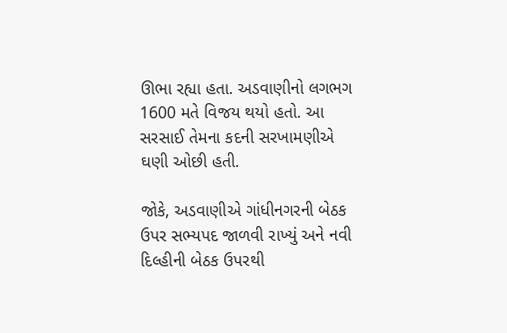ઊભા રહ્યા હતા. અડવાણીનો લગભગ 1600 મતે વિજય થયો હતો. આ સરસાઈ તેમના કદની સરખામણીએ ઘણી ઓછી હતી.

જોકે, અડવાણીએ ગાંધીનગરની બેઠક ઉપર સભ્યપદ જાળવી રાખ્યું અને નવી દિલ્હીની બેઠક ઉપરથી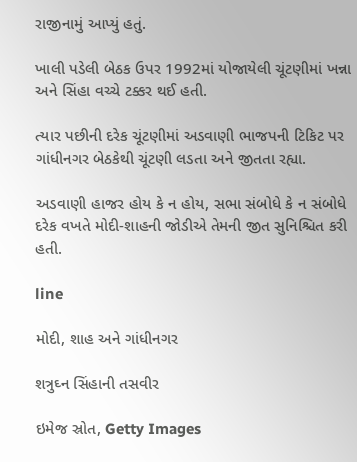રાજીનામું આપ્યું હતું.

ખાલી પડેલી બેઠક ઉપર 1992માં યોજાયેલી ચૂંટણીમાં ખન્ના અને સિંહા વચ્ચે ટક્કર થઈ હતી.

ત્યાર પછીની દરેક ચૂંટણીમાં અડવાણી ભાજપની ટિકિટ પર ગાંધીનગર બેઠકેથી ચૂંટણી લડતા અને જીતતા રહ્યા.

અડવાણી હાજર હોય કે ન હોય, સભા સંબોધે કે ન સંબોધે દરેક વખતે મોદી-શાહની જોડીએ તેમની જીત સુનિશ્ચિત કરી હતી.

line

મોદી, શાહ અને ગાંધીનગર

શત્રુઘ્ન સિંહાની તસવીર

ઇમેજ સ્રોત, Getty Images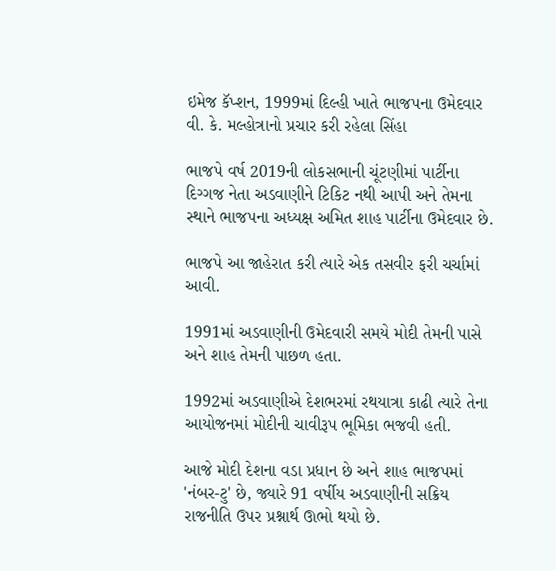ઇમેજ કૅપ્શન, 1999માં દિલ્હી ખાતે ભાજપના ઉમેદવાર વી. કે. મલ્હોત્રાનો પ્રચાર કરી રહેલા સિંહા

ભાજપે વર્ષ 2019ની લોકસભાની ચૂંટણીમાં પાર્ટીના દિગ્ગજ નેતા અડવાણીને ટિકિટ નથી આપી અને તેમના સ્થાને ભાજપના અધ્યક્ષ અમિત શાહ પાર્ટીના ઉમેદવાર છે.

ભાજપે આ જાહેરાત કરી ત્યારે એક તસવીર ફરી ચર્ચામાં આવી.

1991માં અડવાણીની ઉમેદવારી સમયે મોદી તેમની પાસે અને શાહ તેમની પાછળ હતા.

1992માં અડવાણીએ દેશભરમાં રથયાત્રા કાઢી ત્યારે તેના આયોજનમાં મોદીની ચાવીરૂપ ભૂમિકા ભજવી હતી.

આજે મોદી દેશના વડા પ્રધાન છે અને શાહ ભાજપમાં 'નંબર-ટુ' છે, જ્યારે 91 વર્ષીય અડવાણીની સક્રિય રાજનીતિ ઉપર પ્રશ્નાર્થ ઊભો થયો છે.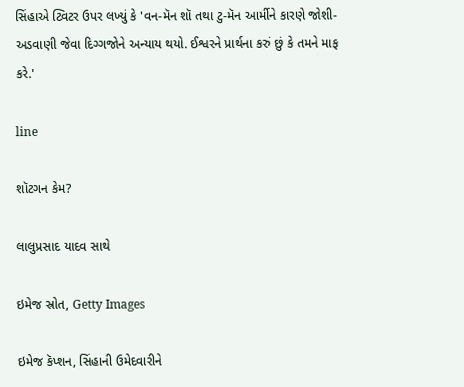સિંહાએ ટ્વિટર ઉપર લખ્યું કે 'વન-મૅન શૉ તથા ટુ-મૅન આર્મીને કારણે જોશી-અડવાણી જેવા દિગ્ગજોને અન્યાય થયો. ઈશ્વરને પ્રાર્થના કરું છું કે તમને માફ કરે.'

line

શૉટગન કેમ?

લાલુપ્રસાદ યાદવ સાથે

ઇમેજ સ્રોત, Getty Images

ઇમેજ કૅપ્શન, સિંહાની ઉમેદવારીને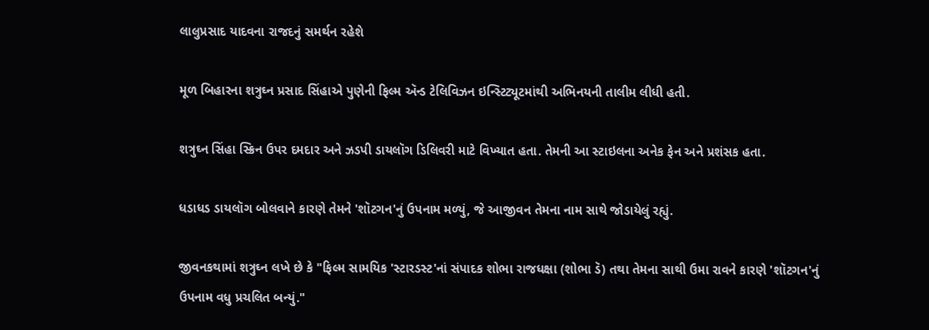લાલુપ્રસાદ યાદવના રાજદનું સમર્થન રહેશે

મૂળ બિહારના શત્રુઘ્ન પ્રસાદ સિંહાએ પુણેની ફિલ્મ ઍન્ડ ટેલિવિઝન ઇન્સ્ટિટ્યૂટમાંથી અભિનયની તાલીમ લીધી હતી.

શત્રુઘ્ન સિંહા સ્ક્રિન ઉપર દમદાર અને ઝડપી ડાયલૉગ ડિલિવરી માટે વિખ્યાત હતા. તેમની આ સ્ટાઇલના અનેક ફેન અને પ્રશંસક હતા.

ધડાધડ ડાયલૉગ બોલવાને કારણે તેમને 'શૉટગન'નું ઉપનામ મળ્યું, જે આજીવન તેમના નામ સાથે જોડાયેલું રહ્યું.

જીવનકથામાં શત્રુઘ્ન લખે છે કે "ફિલ્મ સામયિક 'સ્ટારડસ્ટ'નાં સંપાદક શોભા રાજધક્ષા (શોભા ડૅ) તથા તેમના સાથી ઉમા રાવને કારણે 'શૉટગન'નું ઉપનામ વધુ પ્રચલિત બન્યું."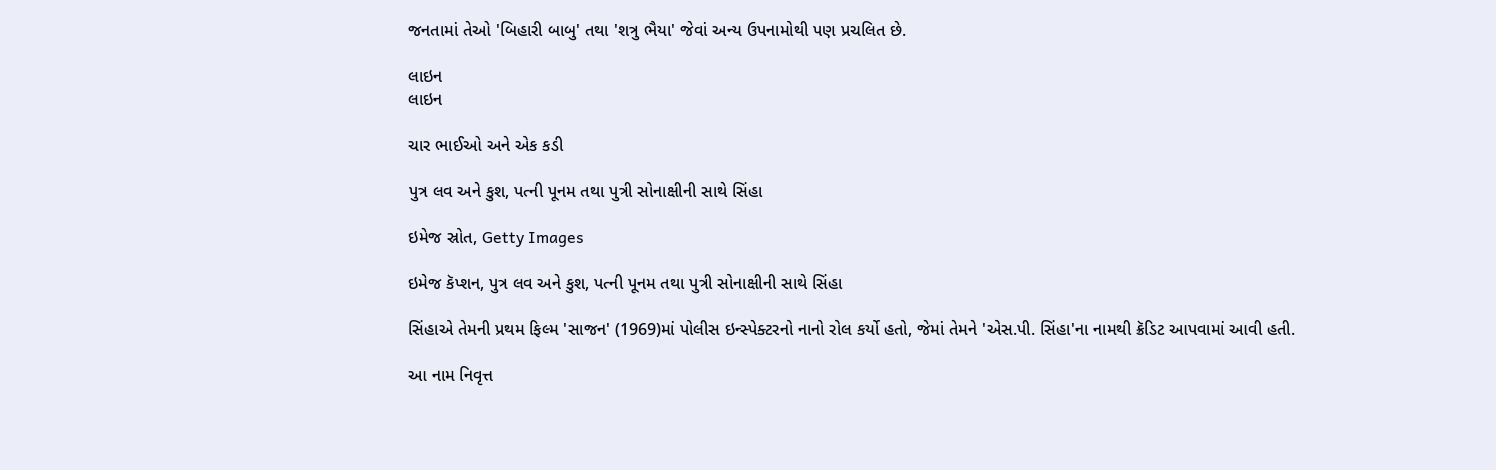જનતામાં તેઓ 'બિહારી બાબુ' તથા 'શત્રુ ભૈયા' જેવાં અન્ય ઉપનામોથી પણ પ્રચલિત છે.

લાઇન
લાઇન

ચાર ભાઈઓ અને એક કડી

પુત્ર લવ અને કુશ, પત્ની પૂનમ તથા પુત્રી સોનાક્ષીની સાથે સિંહા

ઇમેજ સ્રોત, Getty Images

ઇમેજ કૅપ્શન, પુત્ર લવ અને કુશ, પત્ની પૂનમ તથા પુત્રી સોનાક્ષીની સાથે સિંહા

સિંહાએ તેમની પ્રથમ ફિલ્મ 'સાજન' (1969)માં પોલીસ ઇન્સ્પેક્ટરનો નાનો રોલ કર્યો હતો, જેમાં તેમને 'એસ.પી. સિંહા'ના નામથી ક્રૅડિટ આપવામાં આવી હતી.

આ નામ નિવૃત્ત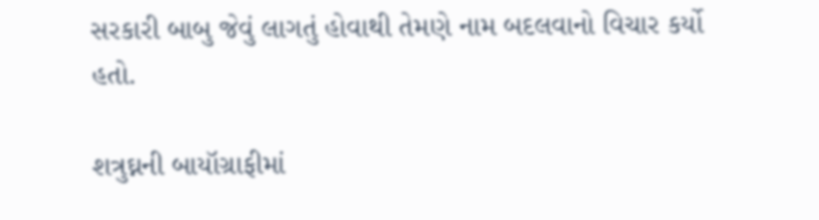સરકારી બાબુ જેવું લાગતું હોવાથી તેમણે નામ બદલવાનો વિચાર કર્યો હતો.

શત્રુઘ્નની બાયૉગ્રાફીમાં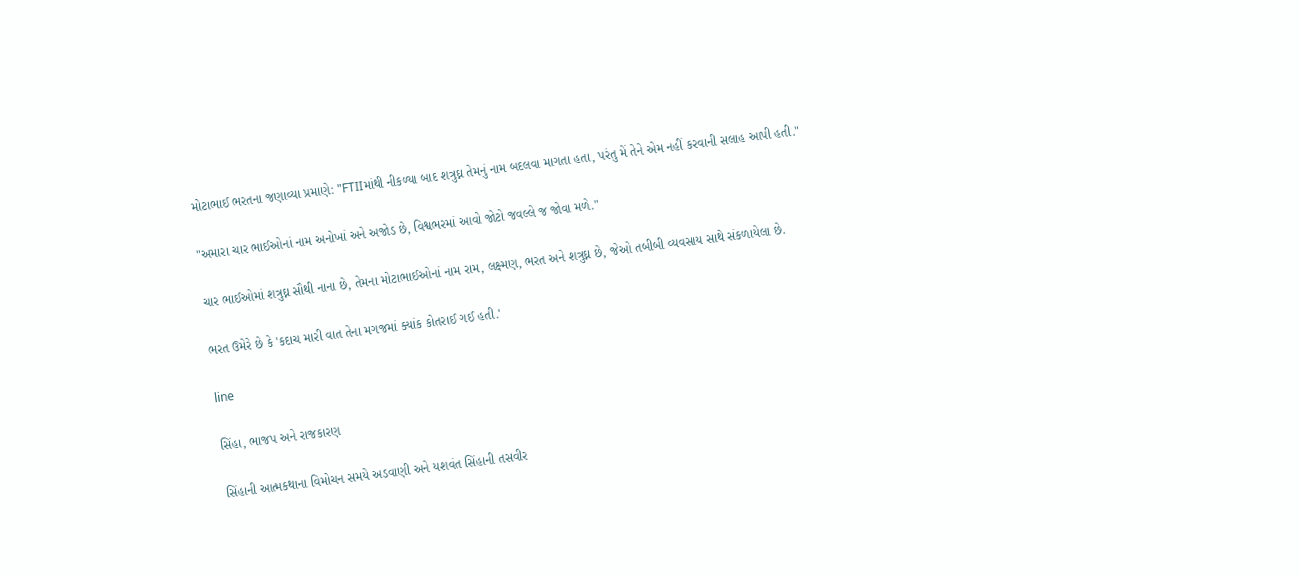મોટાભાઈ ભરતના જણાવ્યા પ્રમાણે: "FTIIમાંથી નીકળ્યા બાદ શત્રુઘ્ન તેમનું નામ બદલવા માગતા હતા, પરંતુ મેં તેને એમ નહીં કરવાની સલાહ આપી હતી."

"અમારા ચાર ભાઈઓનાં નામ અનોખાં અને અજોડ છે, વિશ્વભરમાં આવો જોટો જવલ્લે જ જોવા મળે."

ચાર ભાઈઓમાં શત્રુઘ્ન સૌથી નાના છે, તેમના મોટાભાઈઓનાં નામ રામ, લક્ષ્મણ, ભરત અને શત્રુઘ્ન છે, જેઓ તબીબી વ્યવસાય સાથે સંકળાયેલા છે.

ભરત ઉમેરે છે કે 'કદાચ મારી વાત તેના મગજમાં ક્યાંક કોતરાઈ ગઈ હતી.'

line

સિંહા, ભાજપ અને રાજકારણ

સિંહાની આત્મકથાના વિમોચન સમયે અડવાણી અને યશવંત સિંહાની તસવીર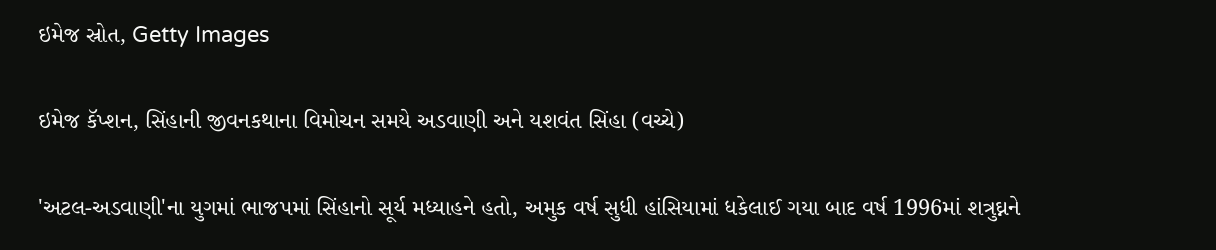ઇમેજ સ્રોત, Getty Images

ઇમેજ કૅપ્શન, સિંહાની જીવનકથાના વિમોચન સમયે અડવાણી અને યશવંત સિંહા (વચ્ચે)

'અટલ-અડવાણી'ના યુગમાં ભાજપમાં સિંહાનો સૂર્ય મધ્યાહને હતો, અમુક વર્ષ સુધી હાંસિયામાં ધકેલાઈ ગયા બાદ વર્ષ 1996માં શત્રુઘ્નને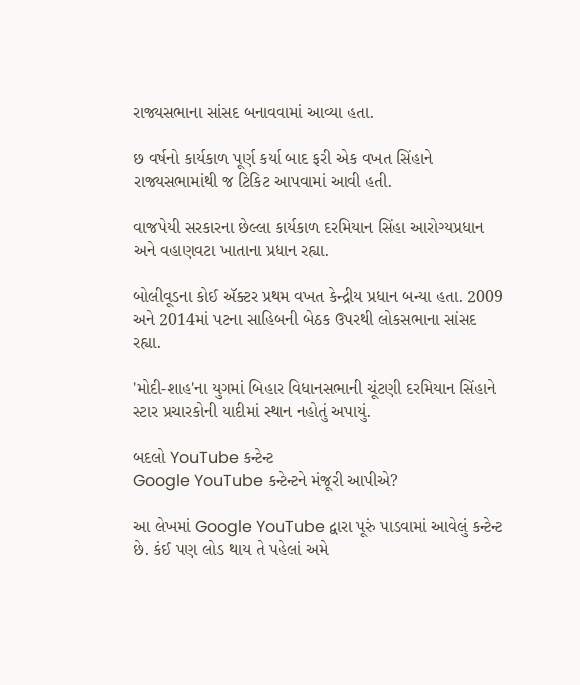રાજ્યસભાના સાંસદ બનાવવામાં આવ્યા હતા.

છ વર્ષનો કાર્યકાળ પૂર્ણ કર્યા બાદ ફરી એક વખત સિંહાને રાજ્યસભામાંથી જ ટિકિટ આપવામાં આવી હતી.

વાજપેયી સરકારના છેલ્લા કાર્યકાળ દરમિયાન સિંહા આરોગ્યપ્રધાન અને વહાણવટા ખાતાના પ્રધાન રહ્યા.

બોલીવૂડના કોઈ ઍક્ટર પ્રથમ વખત કેન્દ્રીય પ્રધાન બન્યા હતા. 2009 અને 2014માં પટના સાહિબની બેઠક ઉપરથી લોકસભાના સાંસદ રહ્યા.

'મોદી-શાહ'ના યુગમાં બિહાર વિધાનસભાની ચૂંટણી દરમિયાન સિંહાને સ્ટાર પ્રચારકોની યાદીમાં સ્થાન નહોતું અપાયું.

બદલો YouTube કન્ટેન્ટ
Google YouTube કન્ટેન્ટને મંજૂરી આપીએ?

આ લેખમાં Google YouTube દ્વારા પૂરું પાડવામાં આવેલું કન્ટેન્ટ છે. કંઈ પણ લોડ થાય તે પહેલાં અમે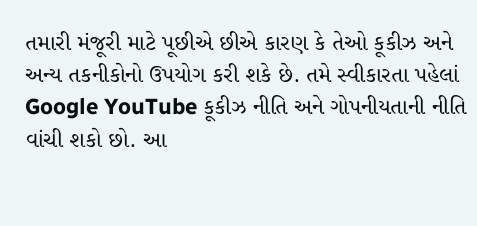તમારી મંજૂરી માટે પૂછીએ છીએ કારણ કે તેઓ કૂકીઝ અને અન્ય તકનીકોનો ઉપયોગ કરી શકે છે. તમે સ્વીકારતા પહેલાં Google YouTube કૂકીઝ નીતિ અને ગોપનીયતાની નીતિ વાંચી શકો છો. આ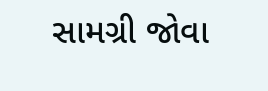સામગ્રી જોવા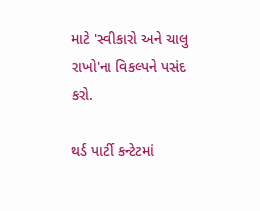માટે 'સ્વીકારો અને ચાલુ રાખો'ના વિકલ્પને પસંદ કરો.

થર્ડ પાર્ટી કન્ટેટમાં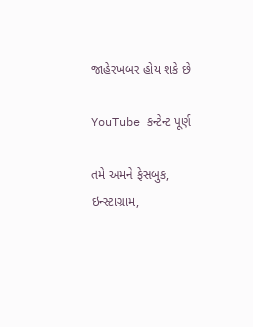જાહેરખબર હોય શકે છે

YouTube કન્ટેન્ટ પૂર્ણ

તમે અમને ફેસબુક, ઇન્સ્ટાગ્રામ,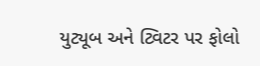યુટ્યૂબ અને ટ્વિટર પર ફોલો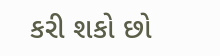કરી શકો છો